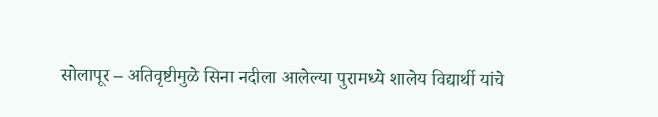सोलापूर – अतिवृष्टीमुळे सिना नदीला आलेल्या पुरामध्ये शालेय विद्यार्थी यांचे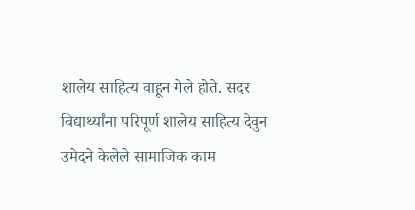शालेय साहित्य वाहून गेले होते. सदर विद्यार्थ्यांना परिपूर्ण शालेय साहित्य देवुन उमेदने केलेले सामाजिक काम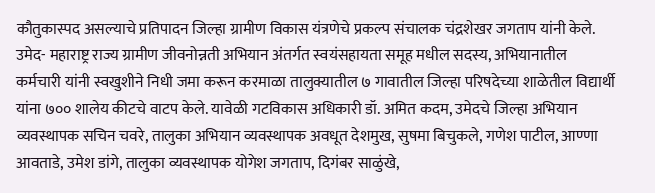कौतुकास्पद असल्याचे प्रतिपादन जिल्हा ग्रामीण विकास यंत्रणेचे प्रकल्प संचालक चंद्रशेखर जगताप यांनी केले.
उमेद- महाराष्ट्र राज्य ग्रामीण जीवनोन्नती अभियान अंतर्गत स्वयंसहायता समूह मधील सदस्य, अभियानातील कर्मचारी यांनी स्वखुशीने निधी जमा करून करमाळा तालुक्यातील ७ गावातील जिल्हा परिषदेच्या शाळेतील विद्यार्थी यांना ७०० शालेय कीटचे वाटप केले. यावेळी गटविकास अधिकारी डॉ. अमित कदम, उमेदचे जिल्हा अभियान व्यवस्थापक सचिन चवरे, तालुका अभियान व्यवस्थापक अवधूत देशमुख, सुषमा बिचुकले, गणेश पाटील, आण्णा आवताडे, उमेश डांगे, तालुका व्यवस्थापक योगेश जगताप, दिगंबर साळुंखे,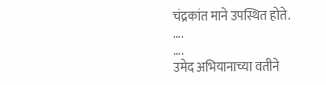चंद्रकांत माने उपस्थित होते.
….
….
उमेद अभियानाच्या वतीने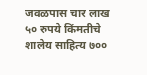जवळपास चार लाख ५० रुपये किंमतीचे शालेय साहित्य ७००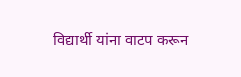विद्यार्थी यांना वाटप करून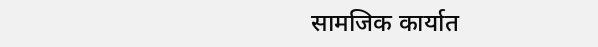सामजिक कार्यात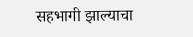सहभागी झाल्याचा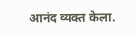आनंद व्यक्त केला.